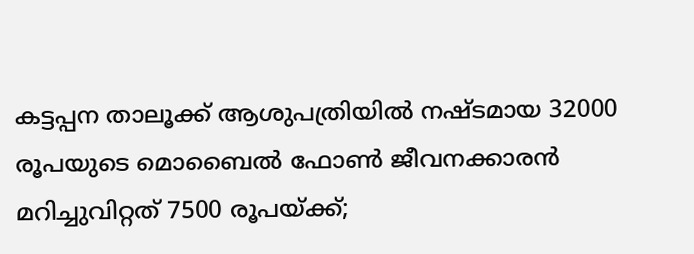കട്ടപ്പന താലൂക്ക് ആശുപത്രിയില്‍ നഷ്ടമായ 32000 രൂപയുടെ മൊബൈല്‍ ഫോണ്‍ ജീവനക്കാരൻ മറിച്ചുവിറ്റത് 7500 രൂപയ്ക്ക്;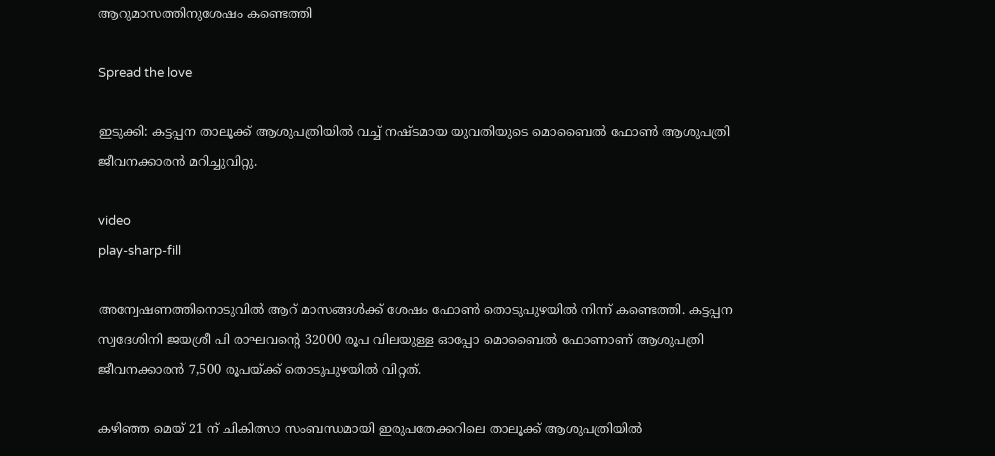ആറുമാസത്തിനുശേഷം കണ്ടെത്തി

Spread the love

ഇടുക്കി: കട്ടപ്പന താലൂക്ക് ആശുപത്രിയില്‍ വച്ച്‌ നഷ്ടമായ യുവതിയുടെ മൊബൈല്‍ ഫോണ്‍ ആശുപത്രി ജീവനക്കാരൻ മറിച്ചുവിറ്റു.

video
play-sharp-fill

അന്വേഷണത്തിനൊടുവില്‍ ആറ് മാസങ്ങള്‍ക്ക് ശേഷം ഫോണ്‍ തൊടുപുഴയില്‍ നിന്ന് കണ്ടെത്തി. കട്ടപ്പന സ്വദേശിനി ജയശ്രീ പി രാഘവന്റെ 32000 രൂപ വിലയുള്ള ഓപ്പോ മൊബൈല്‍ ഫോണാണ് ആശുപത്രി ജീവനക്കാരൻ 7,500 രൂപയ്ക്ക് തൊടുപുഴയില്‍ വിറ്റത്.

കഴിഞ്ഞ മെയ് 21 ന് ചികിത്സാ സംബന്ധമായി ഇരുപതേക്കറിലെ താലൂക്ക് ആശുപത്രിയില്‍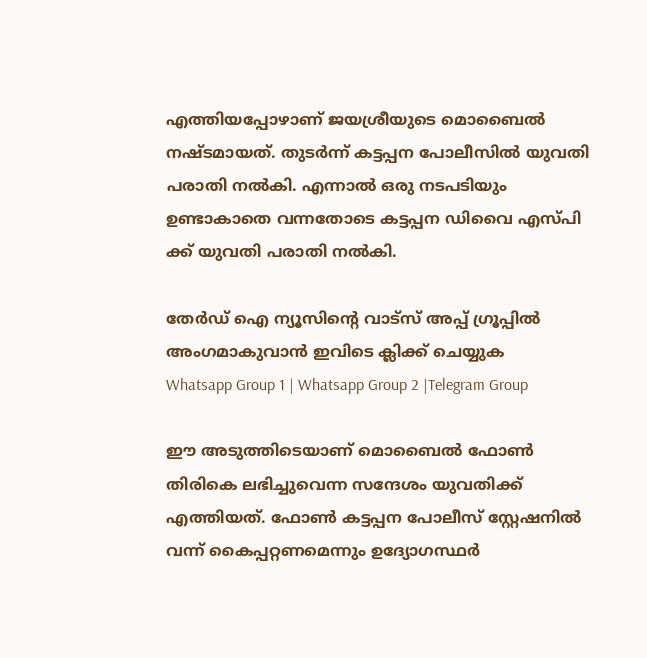എത്തിയപ്പോഴാണ് ജയശ്രീയുടെ മൊബൈല്‍ നഷ്ടമായത്. തുടര്‍ന്ന് കട്ടപ്പന പോലീസില്‍ യുവതി പരാതി നല്‍കി. എന്നാല്‍ ഒരു നടപടിയും ഉണ്ടാകാതെ വന്നതോടെ കട്ടപ്പന ഡിവൈ എസ്പി ക്ക് യുവതി പരാതി നല്‍കി.

തേർഡ് ഐ ന്യൂസിന്റെ വാട്സ് അപ്പ് ഗ്രൂപ്പിൽ അംഗമാകുവാൻ ഇവിടെ ക്ലിക്ക് ചെയ്യുക
Whatsapp Group 1 | Whatsapp Group 2 |Telegram Group

ഈ അടുത്തിടെയാണ് മൊബൈല്‍ ഫോണ്‍ തിരികെ ലഭിച്ചുവെന്ന സന്ദേശം യുവതിക്ക് എത്തിയത്. ഫോണ്‍ കട്ടപ്പന പോലീസ് സ്റ്റേഷനില്‍ വന്ന് കൈപ്പറ്റണമെന്നും ഉദ്യോഗസ്ഥര്‍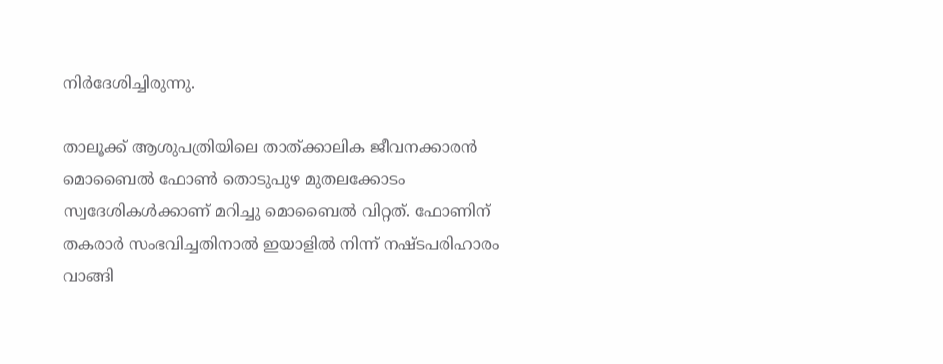നിര്‍ദേശിച്ചിരുന്നു.

താലൂക്ക് ആശുപത്രിയിലെ താത്ക്കാലിക ജീവനക്കാരൻ മൊബൈല്‍ ഫോണ്‍ തൊടുപുഴ മുതലക്കോടം സ്വദേശികള്‍ക്കാണ് മറിച്ചു മൊബൈല്‍ വിറ്റത്. ഫോണിന് തകരാര്‍ സംഭവിച്ചതിനാല്‍ ഇയാളില്‍ നിന്ന് നഷ്ടപരിഹാരം വാങ്ങി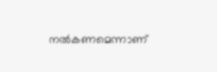നല്‍കണമെന്നാണ്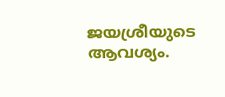ജയശ്രീയുടെ ആവശ്യം.